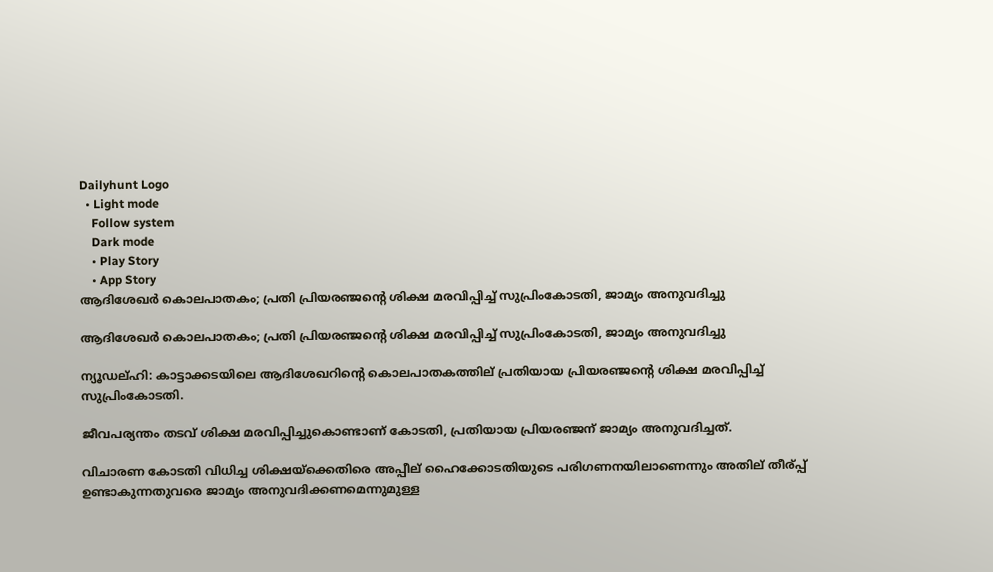Dailyhunt Logo
  • Light mode
    Follow system
    Dark mode
    • Play Story
    • App Story
ആദിശേഖര്‍ കൊലപാതകം; പ്രതി പ്രിയരഞ്ജന്റെ ശിക്ഷ മരവിപ്പിച്ച്‌ സുപ്രിംകോടതി, ജാമ്യം അനുവദിച്ചു

ആദിശേഖര്‍ കൊലപാതകം; പ്രതി പ്രിയരഞ്ജന്റെ ശിക്ഷ മരവിപ്പിച്ച്‌ സുപ്രിംകോടതി, ജാമ്യം അനുവദിച്ചു

ന്യൂഡല്ഹി: കാട്ടാക്കടയിലെ ആദിശേഖറിന്റെ കൊലപാതകത്തില് പ്രതിയായ പ്രിയരഞ്ജന്റെ ശിക്ഷ മരവിപ്പിച്ച്‌ സുപ്രിംകോടതി.

ജീവപര്യന്തം തടവ് ശിക്ഷ മരവിപ്പിച്ചുകൊണ്ടാണ് കോടതി, പ്രതിയായ പ്രിയരഞ്ജന് ജാമ്യം അനുവദിച്ചത്.

വിചാരണ കോടതി വിധിച്ച ശിക്ഷയ്ക്കെതിരെ അപ്പീല് ഹൈക്കോടതിയുടെ പരിഗണനയിലാണെന്നും അതില് തീര്പ്പ് ഉണ്ടാകുന്നതുവരെ ജാമ്യം അനുവദിക്കണമെന്നുമുള്ള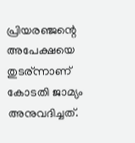പ്രിയരഞ്ജന്റെ അപേക്ഷയെ തുടര്ന്നാണ് കോടതി ജാമ്യം അനുവദിച്ചത്.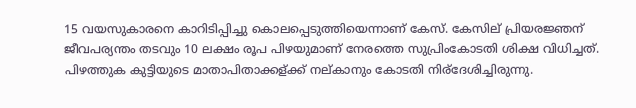15 വയസുകാരനെ കാറിടിപ്പിച്ചു കൊലപ്പെടുത്തിയെന്നാണ് കേസ്. കേസില് പ്രിയരജ്ഞന് ജീവപര്യന്തം തടവും 10 ലക്ഷം രൂപ പിഴയുമാണ് നേരത്തെ സുപ്രിംകോടതി ശിക്ഷ വിധിച്ചത്. പിഴത്തുക കുട്ടിയുടെ മാതാപിതാക്കള്ക്ക് നല്കാനും കോടതി നിര്ദേശിച്ചിരുന്നു.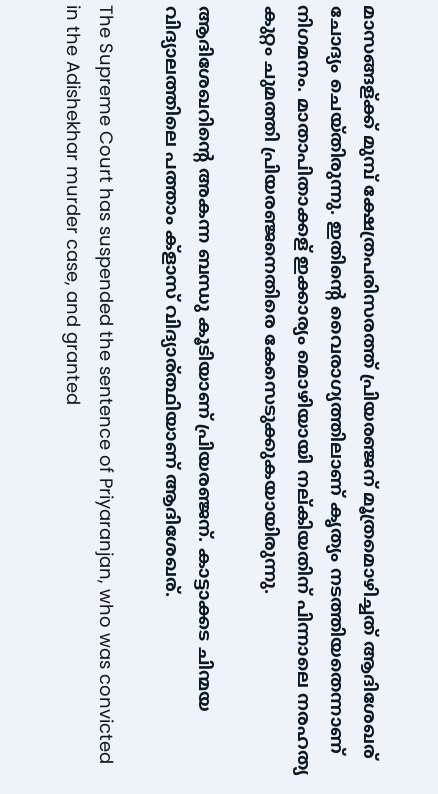മാസങ്ങള്ക്ക് മുമ്പ് ക്ഷേത്രപരിസരത്ത് പ്രിയരഞ്ജന് മൂത്രമൊഴിച്ചത് ആദിശേഖര് ചോദ്യം ചെയ്തിരുന്നു. ഇതിന്റെ വൈരാഗ്യത്തിലാണ് കൃത്യം നടത്തിയതെന്നാണ് നിഗമനം. മാതാപിതാക്കള് ഇക്കാര്യം മൊഴിയായി നല്കിയതിന് പിന്നാലെ നരഹത്യ കുറ്റം ചുമത്തി പ്രിയരഞ്ജനെതിരെ കേസെടുക്കുകയായിരുന്നു.

ആദിശേഖറിന്റെ അകന്ന ബന്ധു കൂടിയാണ് പ്രിയരഞ്ജന്. കാട്ടാക്കട ചിന്മയ വിദ്യാലത്തിലെ പത്താം ക്ളാസ് വിദ്യാര്ത്ഥിയാണ് ആദിശേഖര്.

The Supreme Court has suspended the sentence of Priyaranjan, who was convicted in the Adishekhar murder case, and granted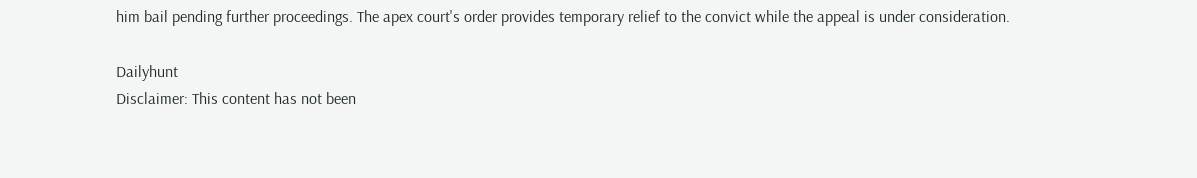him bail pending further proceedings. The apex court's order provides temporary relief to the convict while the appeal is under consideration.

Dailyhunt
Disclaimer: This content has not been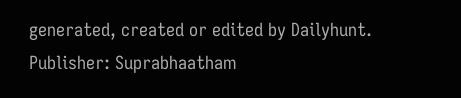generated, created or edited by Dailyhunt. Publisher: Suprabhaatham